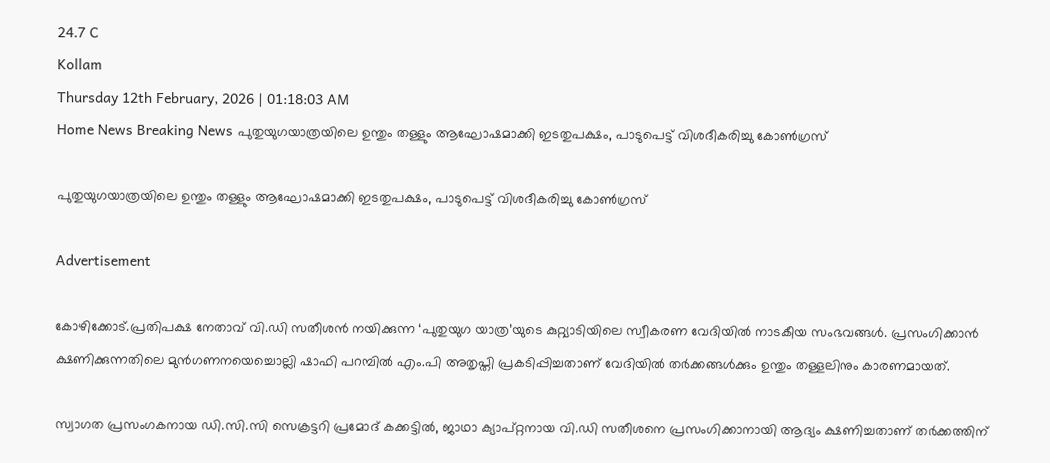24.7 C
Kollam
Thursday 12th February, 2026 | 01:18:03 AM
Home News Breaking News പുതുയുഗയാത്രയിലെ ഉന്തും തള്ളും ആഘോഷമാക്കി ഇടതുപക്ഷം, പാടുപെട്ട് വിശദീകരിച്ചു കോണ്‍ഗ്രസ്

പുതുയുഗയാത്രയിലെ ഉന്തും തള്ളും ആഘോഷമാക്കി ഇടതുപക്ഷം, പാടുപെട്ട് വിശദീകരിച്ചു കോണ്‍ഗ്രസ്

Advertisement

കോഴിക്കോട്.പ്രതിപക്ഷ നേതാവ് വി.ഡി സതീശൻ നയിക്കുന്ന ‘പുതുയുഗ യാത്ര’യുടെ കുറ്റ്യാടിയിലെ സ്വീകരണ വേദിയിൽ നാടകീയ സംഭവങ്ങൾ. പ്രസംഗിക്കാൻ ക്ഷണിക്കുന്നതിലെ മുൻഗണനയെച്ചൊല്ലി ഷാഫി പറമ്പിൽ എം.പി അതൃപ്തി പ്രകടിപ്പിച്ചതാണ് വേദിയിൽ തർക്കങ്ങൾക്കും ഉന്തും തള്ളലിനും കാരണമായത്.

സ്വാഗത പ്രസംഗകനായ ഡി.സി.സി സെക്രട്ടറി പ്രമോദ് കക്കട്ടിൽ, ജാഥാ ക്യാപ്റ്റനായ വി.ഡി സതീശനെ പ്രസംഗിക്കാനായി ആദ്യം ക്ഷണിച്ചതാണ് തർക്കത്തിന്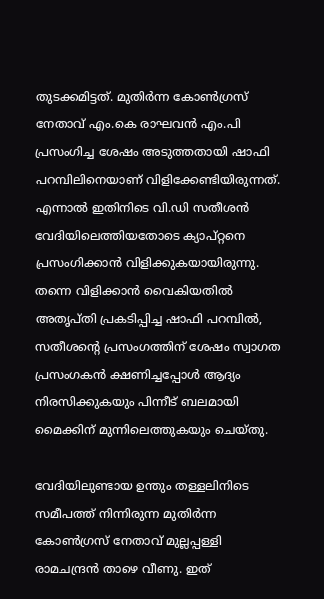തുടക്കമിട്ടത്. മുതിർന്ന കോൺഗ്രസ് നേതാവ് എം.കെ രാഘവൻ എം.പി പ്രസംഗിച്ച ശേഷം അടുത്തതായി ഷാഫി പറമ്പിലിനെയാണ് വിളിക്കേണ്ടിയിരുന്നത്. എന്നാൽ ഇതിനിടെ വി.ഡി സതീശൻ വേദിയിലെത്തിയതോടെ ക്യാപ്റ്റനെ പ്രസംഗിക്കാൻ വിളിക്കുകയായിരുന്നു. തന്നെ വിളിക്കാൻ വൈകിയതിൽ അതൃപ്തി പ്രകടിപ്പിച്ച ഷാഫി പറമ്പിൽ, സതീശന്റെ പ്രസംഗത്തിന് ശേഷം സ്വാഗത പ്രസംഗകൻ ക്ഷണിച്ചപ്പോൾ ആദ്യം നിരസിക്കുകയും പിന്നീട് ബലമായി മൈക്കിന് മുന്നിലെത്തുകയും ചെയ്തു.

വേദിയിലുണ്ടായ ഉന്തും തള്ളലിനിടെ സമീപത്ത് നിന്നിരുന്ന മുതിർന്ന കോൺഗ്രസ് നേതാവ് മുല്ലപ്പള്ളി രാമചന്ദ്രൻ താഴെ വീണു. ഇത്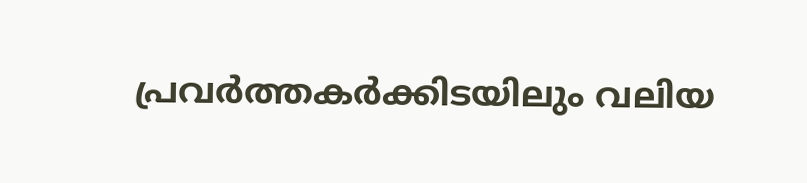പ്രവർത്തകർക്കിടയിലും വലിയ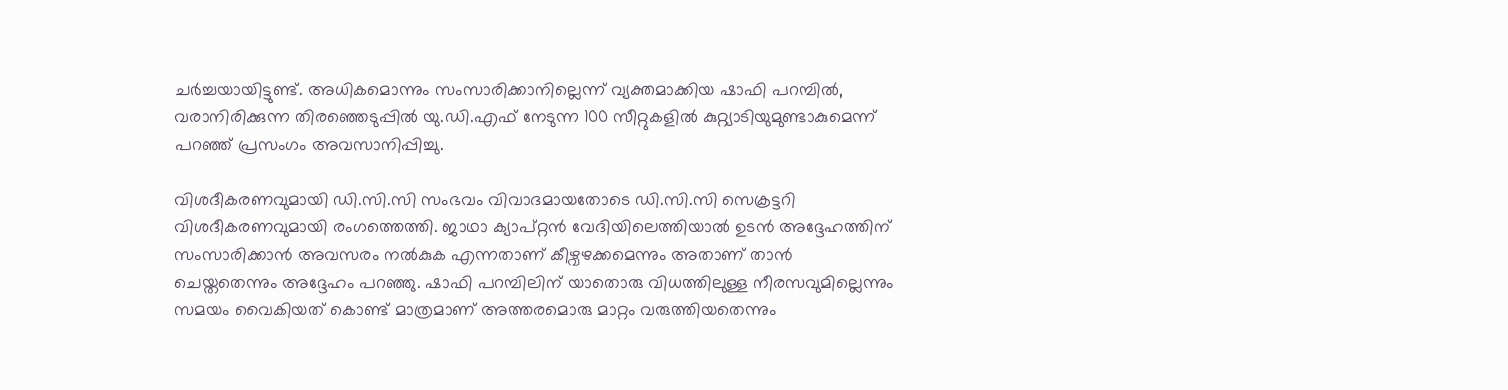ചർച്ചയായിട്ടുണ്ട്. അധികമൊന്നും സംസാരിക്കാനില്ലെന്ന് വ്യക്തമാക്കിയ ഷാഫി പറമ്പിൽ, വരാനിരിക്കുന്ന തിരഞ്ഞെടുപ്പിൽ യു.ഡി.എഫ് നേടുന്ന 100 സീറ്റുകളിൽ കുറ്റ്യാടിയുമുണ്ടാകുമെന്ന് പറഞ്ഞ് പ്രസംഗം അവസാനിപ്പിച്ചു.

വിശദീകരണവുമായി ഡി.സി.സി സംഭവം വിവാദമായതോടെ ഡി.സി.സി സെക്രട്ടറി വിശദീകരണവുമായി രംഗത്തെത്തി. ജാഥാ ക്യാപ്റ്റൻ വേദിയിലെത്തിയാൽ ഉടൻ അദ്ദേഹത്തിന് സംസാരിക്കാൻ അവസരം നൽകുക എന്നതാണ് കീഴ്വഴക്കമെന്നും അതാണ് താൻ ചെയ്തതെന്നും അദ്ദേഹം പറഞ്ഞു. ഷാഫി പറമ്പിലിന് യാതൊരു വിധത്തിലുള്ള നീരസവുമില്ലെന്നും സമയം വൈകിയത് കൊണ്ട് മാത്രമാണ് അത്തരമൊരു മാറ്റം വരുത്തിയതെന്നും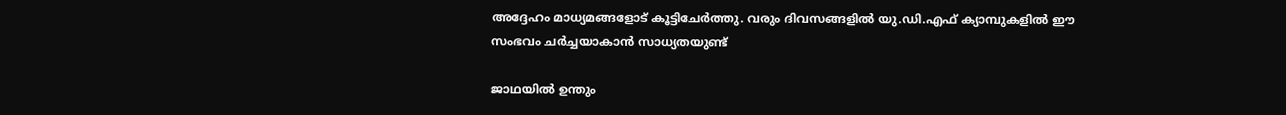അദ്ദേഹം മാധ്യമങ്ങളോട് കൂട്ടിചേർത്തു. വരും ദിവസങ്ങളിൽ യു.ഡി.എഫ് ക്യാമ്പുകളിൽ ഈ സംഭവം ചർച്ചയാകാൻ സാധ്യതയുണ്ട്

ജാഥയില്‍ ഉന്തും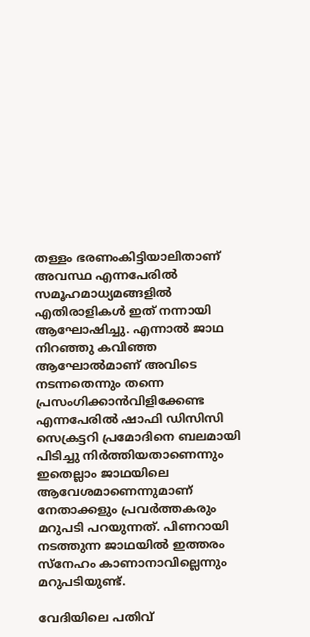തള്ളം ഭരണംകിട്ടിയാലിതാണ് അവസ്ഥ എന്നപേരില്‍ സമൂഹമാധ്യമങ്ങളില്‍ എതിരാളികള്‍ ഇത് നന്നായി ആഘോഷിച്ചു. എന്നാല്‍ ജാഥ നിറഞ്ഞു കവിഞ്ഞ ആഘോൽമാണ് അവിടെ നടന്നതെന്നും തന്നെ പ്രസംഗിക്കാന്‍വിളിക്കേണ്ട എന്നപേരില്‍ ഷാഫി ഡിസിസി സെക്രട്ടറി പ്രമോദിനെ ബലമായി പിടിച്ചു നിര്‍ത്തിയതാണെന്നും ഇതെല്ലാം ജാഥയിലെ ആവേശമാണെന്നുമാണ് നേതാക്കളും പ്രവര്‍ത്തകരും മറുപടി പറയുന്നത്. പിണറായി നടത്തുന്ന ജാഥയില്‍ ഇത്തരം സ്നേഹം കാണാനാവില്ലെന്നും മറുപടിയുണ്ട്.

വേദിയിലെ പതിവ്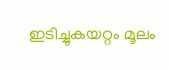ഇടിച്ചുകയറ്റം മൂലം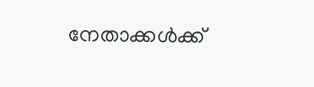നേതാക്കള്‍ക്ക്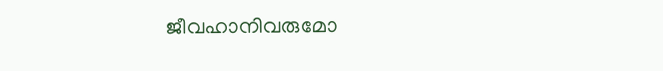ജീവഹാനിവരുമോ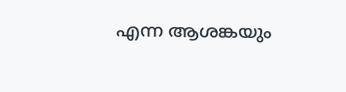എന്ന ആശങ്കയും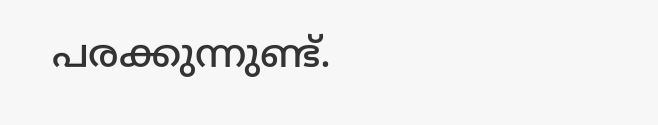പരക്കുന്നുണ്ട്.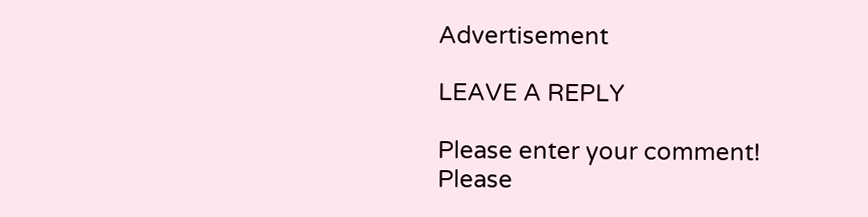Advertisement

LEAVE A REPLY

Please enter your comment!
Please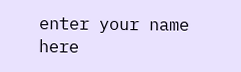enter your name here